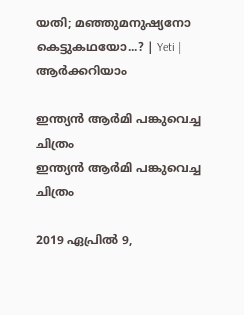യതി; മഞ്ഞുമനുഷ്യനോ കെട്ടുകഥയോ...? | Yeti | ആര്‍ക്കറിയാം

ഇന്ത്യന്‍ ആര്‍മി പങ്കുവെച്ച ചിത്രം
ഇന്ത്യന്‍ ആര്‍മി പങ്കുവെച്ച ചിത്രം

2019 ഏപ്രില്‍ 9,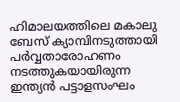ഹിമാലയത്തിലെ മകാലു ബേസ് ക്യാമ്പിനടുത്തായി പര്‍വ്വതാരോഹണം നടത്തുകയായിരുന്ന ഇന്ത്യന്‍ പട്ടാളസംഘം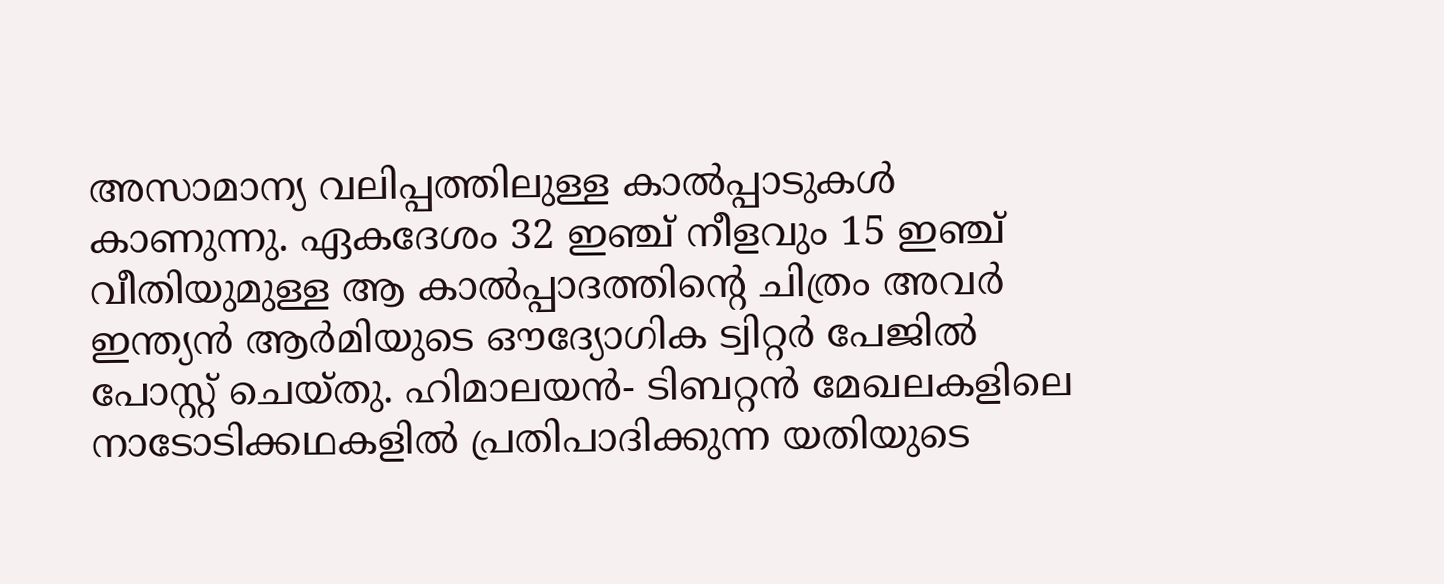അസാമാന്യ വലിപ്പത്തിലുള്ള കാല്‍പ്പാടുകള്‍ കാണുന്നു. ഏകദേശം 32 ഇഞ്ച് നീളവും 15 ഇഞ്ച് വീതിയുമുള്ള ആ കാല്‍പ്പാദത്തിന്റെ ചിത്രം അവര്‍ ഇന്ത്യന്‍ ആര്‍മിയുടെ ഔദ്യോഗിക ട്വിറ്റര്‍ പേജില്‍ പോസ്റ്റ് ചെയ്തു. ഹിമാലയന്‍- ടിബറ്റന്‍ മേഖലകളിലെ നാടോടിക്കഥകളില്‍ പ്രതിപാദിക്കുന്ന യതിയുടെ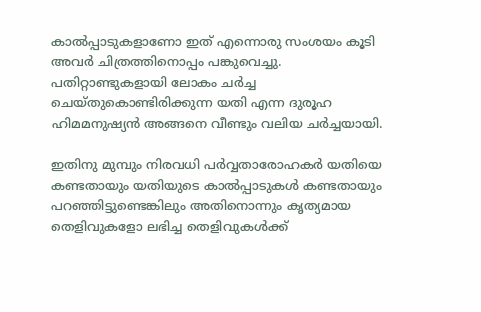കാല്‍പ്പാടുകളാണോ ഇത് എന്നൊരു സംശയം കൂടി അവര്‍ ചിത്രത്തിനൊപ്പം പങ്കുവെച്ചു. പതിറ്റാണ്ടുകളായി ലോകം ചര്‍ച്ച ചെയ്തുകൊണ്ടിരിക്കുന്ന യതി എന്ന ദുരൂഹ ഹിമമനുഷ്യന്‍ അങ്ങനെ വീണ്ടും വലിയ ചര്‍ച്ചയായി.

ഇതിനു മുമ്പും നിരവധി പര്‍വ്വതാരോഹകര്‍ യതിയെ കണ്ടതായും യതിയുടെ കാല്‍പ്പാടുകള്‍ കണ്ടതായും പറഞ്ഞിട്ടുണ്ടെങ്കിലും അതിനൊന്നും കൃത്യമായ തെളിവുകളോ ലഭിച്ച തെളിവുകള്‍ക്ക്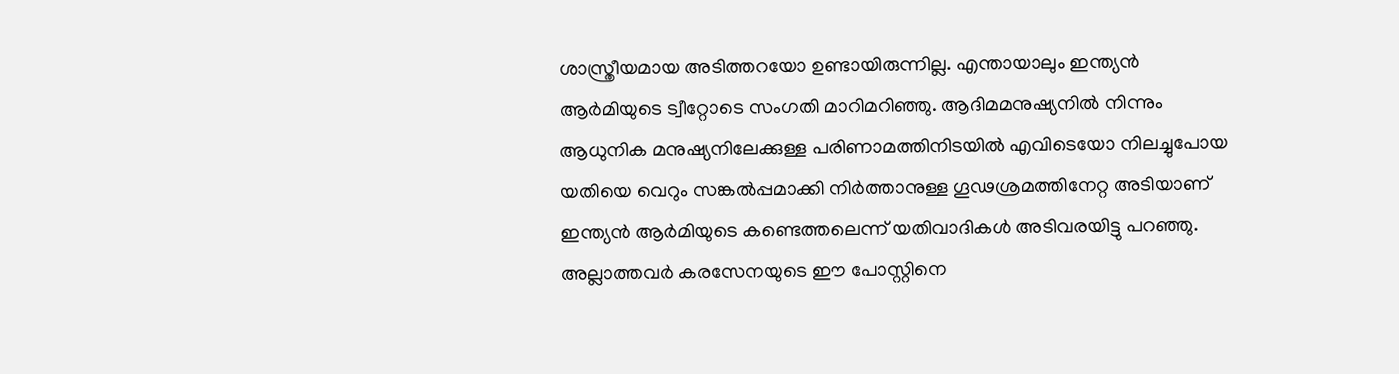ശാസ്ത്രീയമായ അടിത്തറയോ ഉണ്ടായിരുന്നില്ല. എന്തായാലും ഇന്ത്യന്‍ ആര്‍മിയുടെ ട്വീറ്റോടെ സംഗതി മാറിമറിഞ്ഞു. ആദിമമനുഷ്യനില്‍ നിന്നും ആധുനിക മനുഷ്യനിലേക്കുള്ള പരിണാമത്തിനിടയില്‍ എവിടെയോ നിലച്ചുപോയ യതിയെ വെറും സങ്കല്‍പ്പമാക്കി നിര്‍ത്താനുള്ള ഗൂഢശ്രമത്തിനേറ്റ അടിയാണ് ഇന്ത്യന്‍ ആര്‍മിയുടെ കണ്ടെത്തലെന്ന് യതിവാദികള്‍ അടിവരയിട്ടു പറഞ്ഞു. അല്ലാത്തവര്‍ കരസേനയുടെ ഈ പോസ്റ്റിനെ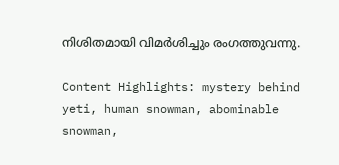നിശിതമായി വിമര്‍ശിച്ചും രംഗത്തുവന്നു.

Content Highlights: mystery behind yeti, human snowman, abominable snowman,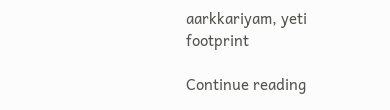aarkkariyam, yeti footprint

Continue reading